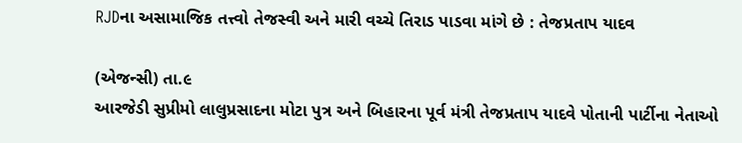RJDના અસામાજિક તત્ત્વો તેજસ્વી અને મારી વચ્ચે તિરાડ પાડવા માંગે છે : તેજપ્રતાપ યાદવ

(એજન્સી) તા.૯
આરજેડી સુપ્રીમો લાલુપ્રસાદના મોટા પુત્ર અને બિહારના પૂર્વ મંત્રી તેજપ્રતાપ યાદવે પોતાની પાર્ટીના નેતાઓ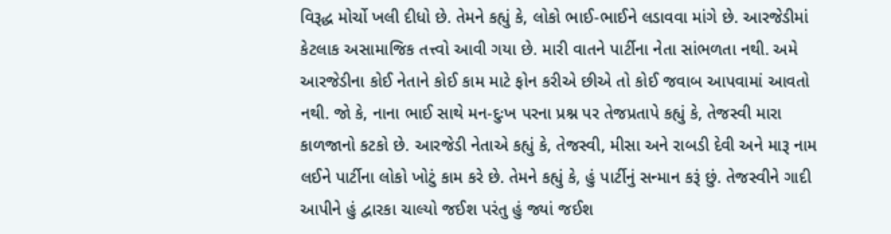વિરૂદ્ધ મોર્ચો ખલી દીધો છે. તેમને કહ્યું કે, લોકો ભાઈ-ભાઈને લડાવવા માંગે છે. આરજેડીમાં કેટલાક અસામાજિક તત્ત્વો આવી ગયા છે. મારી વાતને પાર્ટીના નેતા સાંભળતા નથી. અમે આરજેડીના કોઈ નેતાને કોઈ કામ માટે ફોન કરીએ છીએ તો કોઈ જવાબ આપવામાં આવતો નથી. જો કે, નાના ભાઈ સાથે મન-દુઃખ પરના પ્રશ્ન પર તેજપ્રતાપે કહ્યું કે, તેજસ્વી મારા કાળજાનો કટકો છે. આરજેડી નેતાએ કહ્યું કે, તેજસ્વી, મીસા અને રાબડી દેવી અને મારૂ નામ લઈને પાર્ટીના લોકો ખોટું કામ કરે છે. તેમને કહ્યું કે, હું પાર્ટીનું સન્માન કરૂં છું. તેજસ્વીને ગાદી આપીને હું દ્વારકા ચાલ્યો જઈશ પરંતુ હું જ્યાં જઈશ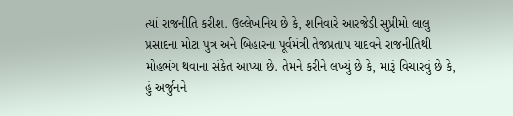ત્યાં રાજનીતિ કરીશ. ઉલ્લેખનિય છે કે, શનિવારે આરજેડી સુપ્રીમો લાલુ પ્રસાદના મોટા પુત્ર અને બિહારના પૂર્વમંત્રી તેજપ્રતાપ યાદવને રાજનીતિથી મોહભંગ થવાના સંકેત આપ્યા છે. તેમને કરીને લખ્યું છે કે, મારૂં વિચારવું છે કે, હું અર્જુનને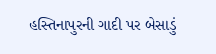હસ્તિનાપુરની ગાદી પર બેસાડું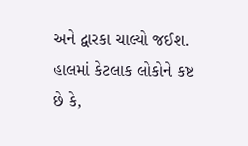અને દ્વારકા ચાલ્યો જઈશ. હાલમાં કેટલાક લોકોને કષ્ટ છે કે,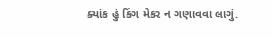ક્યાંક હું કિંગ મેકર ન ગણાવવા લાગું.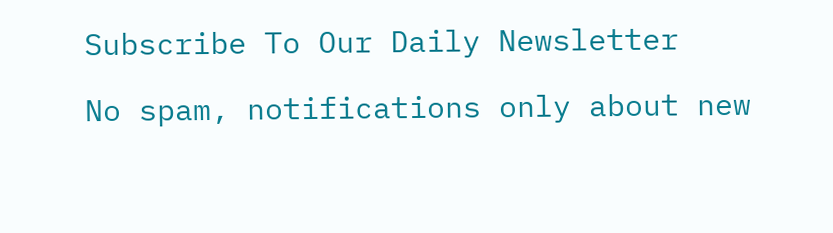Subscribe To Our Daily Newsletter

No spam, notifications only about new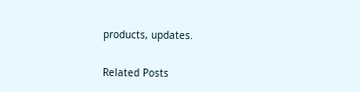products, updates.

Related Posts